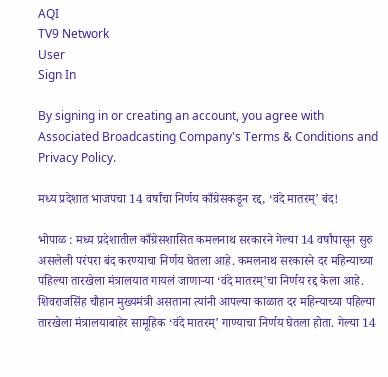AQI
TV9 Network
User
Sign In

By signing in or creating an account, you agree with Associated Broadcasting Company's Terms & Conditions and Privacy Policy.

मध्य प्रदेशात भाजपचा 14 वर्षांचा निर्णय काँग्रेसकडून रद्द, ‘वंदे मातरम्’ बंद!

भोपाळ : मध्य प्रदेशातील काँग्रेसशासित कमलनाथ सरकारने गेल्या 14 वर्षांपासून सुरु असलेली परंपरा बंद करण्याचा निर्णय घेतला आहे. कमलनाथ सरकारने दर महिन्याच्या पहिल्या तारखेला मंत्रालयात गायलं जाणाऱ्या ‘वंदे मातरम्’चा निर्णय रद्द केला आहे. शिवराजसिंह चौहान मुख्यमंत्री असताना त्यांनी आपल्या काळात दर महिन्याच्या पहिल्या तारखेला मंत्रालयाबाहेर सामूहिक ‘वंदे मातरम्’ गाण्याचा निर्णय घेतला होता. गेल्या 14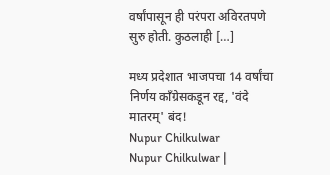वर्षांपासून ही परंपरा अविरतपणे सुरु होती. कुठलाही […]

मध्य प्रदेशात भाजपचा 14 वर्षांचा निर्णय काँग्रेसकडून रद्द, 'वंदे मातरम्' बंद!
Nupur Chilkulwar
Nupur Chilkulwar |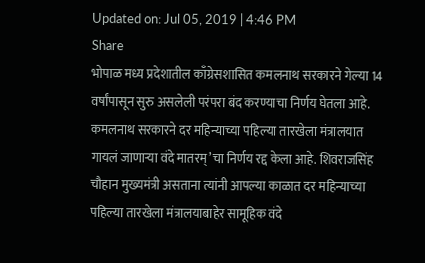Updated on: Jul 05, 2019 | 4:46 PM
Share
भोपाळ मध्य प्रदेशातील काँग्रेसशासित कमलनाथ सरकारने गेल्या 14 वर्षांपासून सुरु असलेली परंपरा बंद करण्याचा निर्णय घेतला आहे. कमलनाथ सरकारने दर महिन्याच्या पहिल्या तारखेला मंत्रालयात गायलं जाणाऱ्या वंदे मातरम्’चा निर्णय रद्द केला आहे. शिवराजसिंह चौहान मुख्यमंत्री असताना त्यांनी आपल्या काळात दर महिन्याच्या पहिल्या तारखेला मंत्रालयाबाहेर सामूहिक वंदे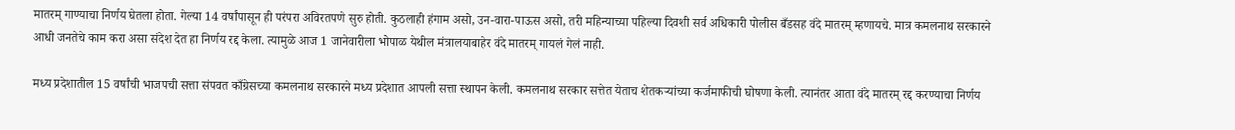मातरम् गाण्याचा निर्णय घेतला होता. गेल्या 14 वर्षांपासून ही परंपरा अविरतपणे सुरु होती. कुठलाही हंगाम असो, उन-वारा-पाऊस असो, तरी महिन्याच्या पहिल्या दिवशी सर्व अधिकारी पोलीस बँडसह वंदे मातरम् म्हणायचे. मात्र कमलनाथ सरकारने आधी जनतेचे काम करा असा संदेश देत हा निर्णय रद्द केला. त्यामुळे आज 1 जानेवारीला भोपाळ येथील मंत्रालयाबाहेर वंदे मातरम् गायलं गेलं नाही.

मध्य प्रदेशातील 15 वर्षांची भाजपची सत्ता संपवत काँग्रेसच्या कमलनाथ सरकारने मध्य प्रदेशात आपली सत्ता स्थापन केली. कमलनाथ सरकार सत्तेत येताच शेतकऱ्यांच्या कर्जमाफीची घोषणा केली. त्यानंतर आता वंदे मातरम् रद्द करण्याचा निर्णय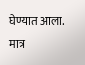घेण्यात आला. मात्र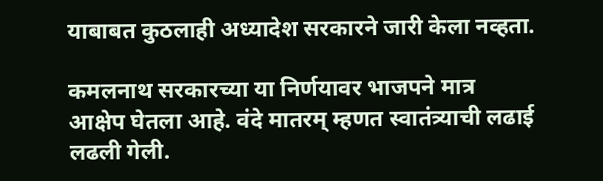याबाबत कुठलाही अध्यादेश सरकारने जारी केला नव्हता.

कमलनाथ सरकारच्या या निर्णयावर भाजपने मात्र आक्षेप घेतला आहे. वंदे मातरम् म्हणत स्वातंत्र्याची लढाई लढली गेली.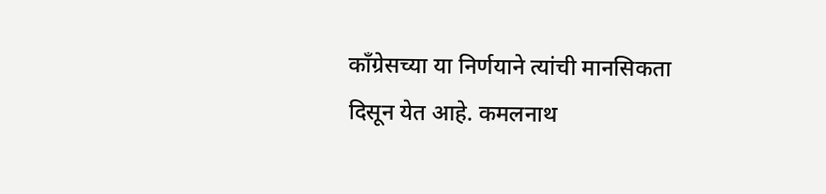काँग्रेसच्या या निर्णयाने त्यांची मानसिकता दिसून येत आहे. कमलनाथ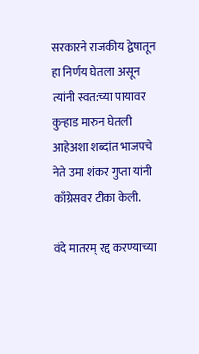सरकारने राजकीय द्वेषातून हा निर्णय घेतला असून त्यांनी स्वत:च्या पायावर कुऱ्हाड मारुन घेतली आहेअशा शब्दांत भाजपचे नेते उमा शंकर गुप्ता यांनी काँग्रेसवर टीका केली.

वंदे मातरम् रद्द करण्याच्या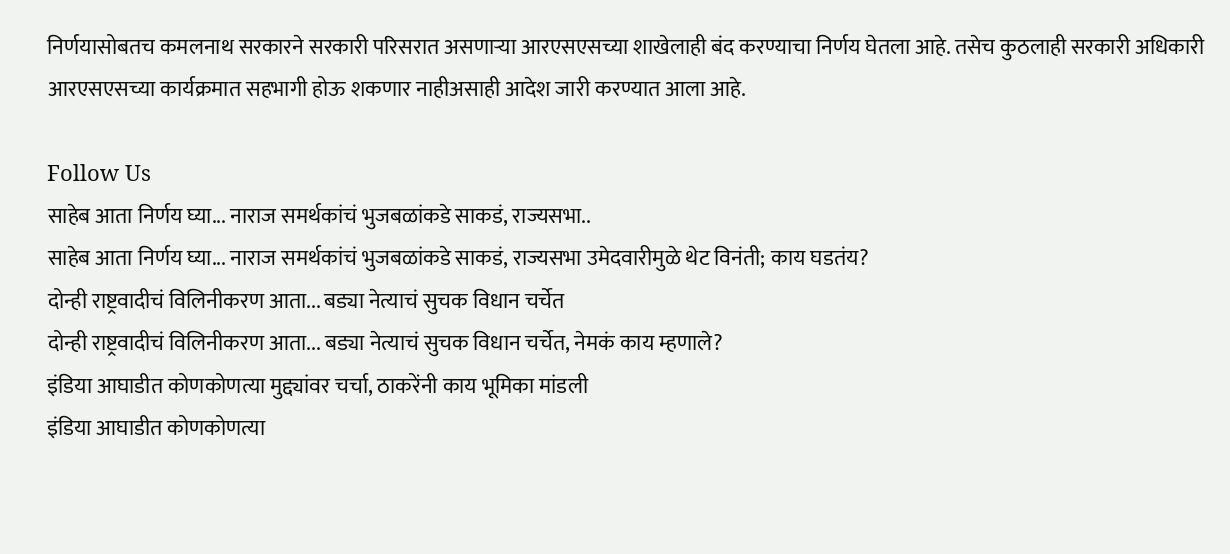निर्णयासोबतच कमलनाथ सरकारने सरकारी परिसरात असणाऱ्या आरएसएसच्या शाखेलाही बंद करण्याचा निर्णय घेतला आहे. तसेच कुठलाही सरकारी अधिकारी आरएसएसच्या कार्यक्रमात सहभागी होऊ शकणार नाहीअसाही आदेश जारी करण्यात आला आहे.

Follow Us
साहेब आता निर्णय घ्या... नाराज समर्थकांचं भुजबळांकडे साकडं, राज्यसभा..
साहेब आता निर्णय घ्या... नाराज समर्थकांचं भुजबळांकडे साकडं, राज्यसभा उमेदवारीमुळे थेट विनंती; काय घडतंय?
दोन्ही राष्ट्रवादीचं विलिनीकरण आता... बड्या नेत्याचं सुचक विधान चर्चेत
दोन्ही राष्ट्रवादीचं विलिनीकरण आता... बड्या नेत्याचं सुचक विधान चर्चेत, नेमकं काय म्हणाले?
इंडिया आघाडीत कोणकोणत्या मुद्द्यांवर चर्चा, ठाकरेंनी काय भूमिका मांडली
इंडिया आघाडीत कोणकोणत्या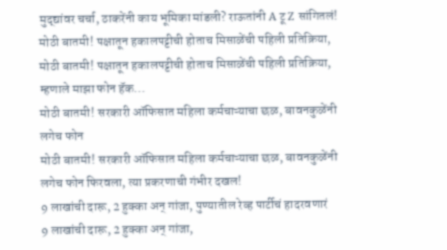मुद्द्यांवर चर्चा, ठाकरेंनी काय भूमिका मांडली? राऊतांनी A टू Z सांगितलं!
मोठी बातमी! पक्षातून हकालपट्टीची होताच मिसाळेंची पहिली प्रतिक्रिया,
मोठी बातमी! पक्षातून हकालपट्टीची होताच मिसाळेंची पहिली प्रतिक्रिया, म्हणाले माझा फोन हॅक...
मोठी बातमी! सरकारी ऑफिसात महिला कर्मचाऱ्याचा छळ, बावनकुळेंनी लगेच फोन
मोठी बातमी! सरकारी ऑफिसात महिला कर्मचाऱ्याचा छळ, बावनकुळेंनी लगेच फोन फिरवला, त्या प्रकरणाची गंभीर दखल!
9 लाखांची दारू, 2 हुक्का अन् गांजा, पुण्यातील रेव्ह पार्टीचं हादरवणारं
9 लाखांची दारू, 2 हुक्का अन् गांजा,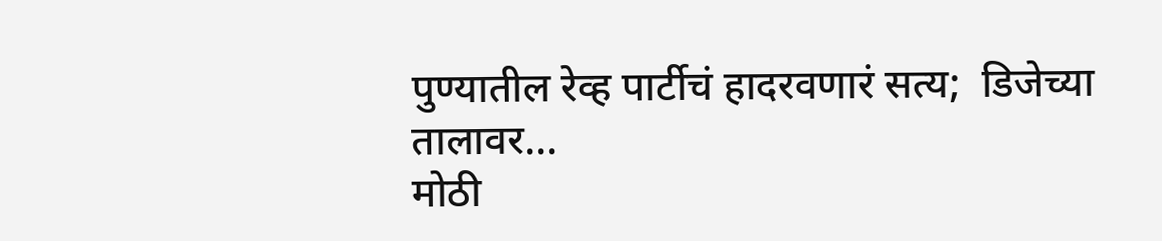पुण्यातील रेव्ह पार्टीचं हादरवणारं सत्य;  डिजेच्या तालावर...
मोठी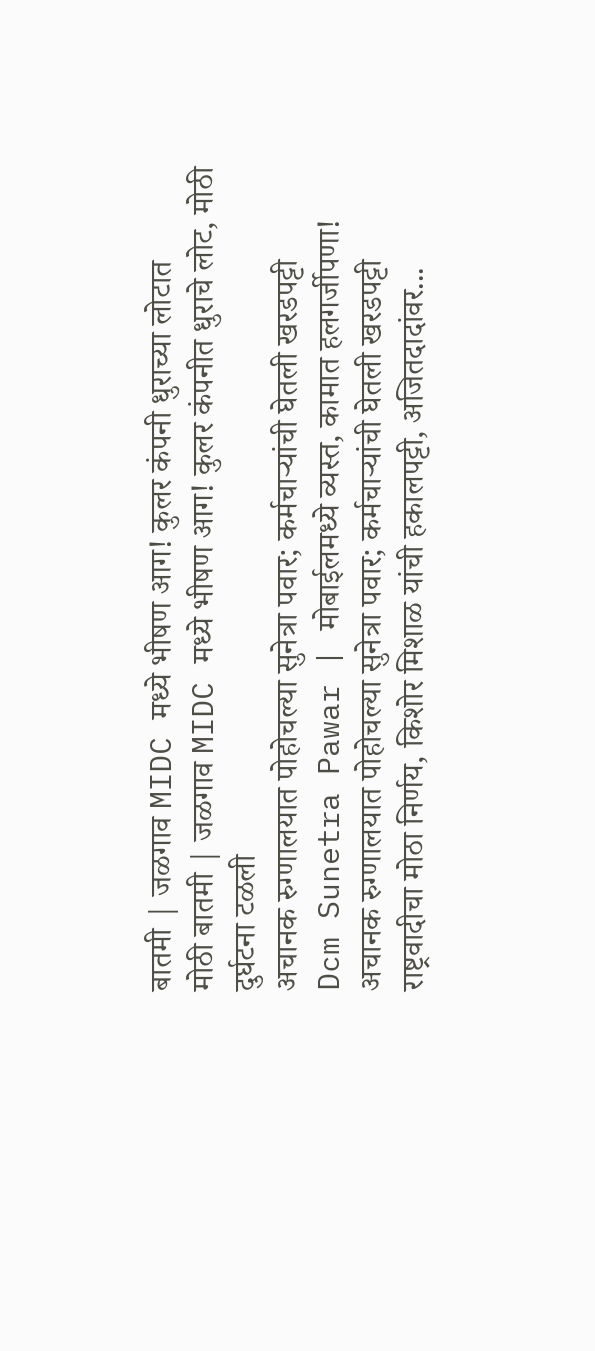बातमी | जळगाव MIDC मध्ये भीषण आग! कुलर कंपनी धुराच्या लोटात
मोठी बातमी | जळगाव MIDC मध्ये भीषण आग! कुलर कंपनीत धुराचे लोट, मोठी दुर्घटना टळली
अचानक रुग्णालयात पोहोचल्या सुनेत्रा पवार; कर्मचाऱ्यांची घेतली खरडपट्टी
Dcm Sunetra Pawar | मोबाईलमध्ये व्यस्त, कामात हलगर्जीपणा! अचानक रुग्णालयात पोहोचल्या सुनेत्रा पवार; कर्मचाऱ्यांची घेतली खरडपट्टी
राष्ट्रवादीचा मोठा निर्णय, किशोर मिशाळ यांची हकालपट्टी, अजितदादांवर...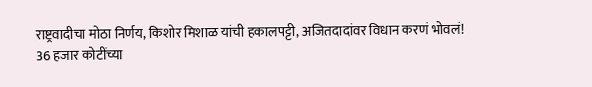राष्ट्रवादीचा मोठा निर्णय, किशोर मिशाळ यांची हकालपट्टी, अजितदादांवर विधान करणं भोवलं!
36 हजार कोटींच्या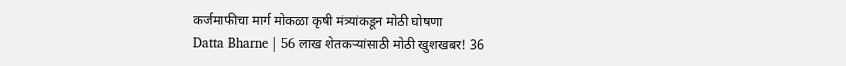कर्जमाफीचा मार्ग मोकळा कृषी मंत्र्यांकडून मोठी घोषणा
Datta Bharne | 56 लाख शेतकऱ्यांसाठी मोठी खुशखबर! 36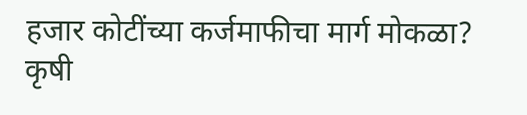हजार कोटींच्या कर्जमाफीचा मार्ग मोकळा? कृषी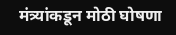मंत्र्यांकडून मोठी घोषणा